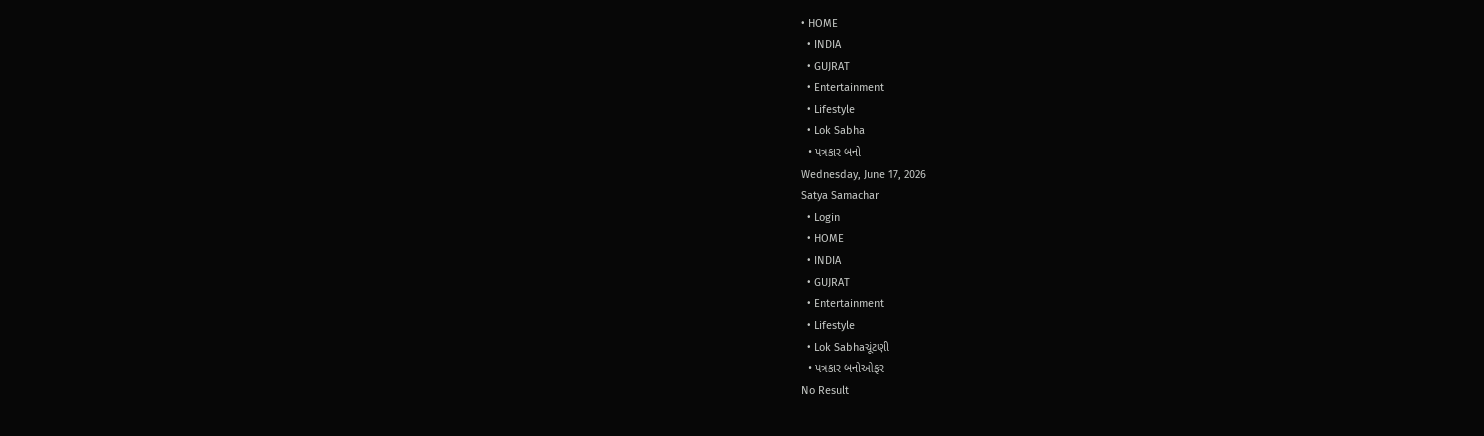• HOME
  • INDIA
  • GUJRAT
  • Entertainment
  • Lifestyle
  • Lok Sabha
  • પત્રકાર બનો
Wednesday, June 17, 2026
Satya Samachar
  • Login
  • HOME
  • INDIA
  • GUJRAT
  • Entertainment
  • Lifestyle
  • Lok Sabhaચૂંટણી
  • પત્રકાર બનોઓફર
No Result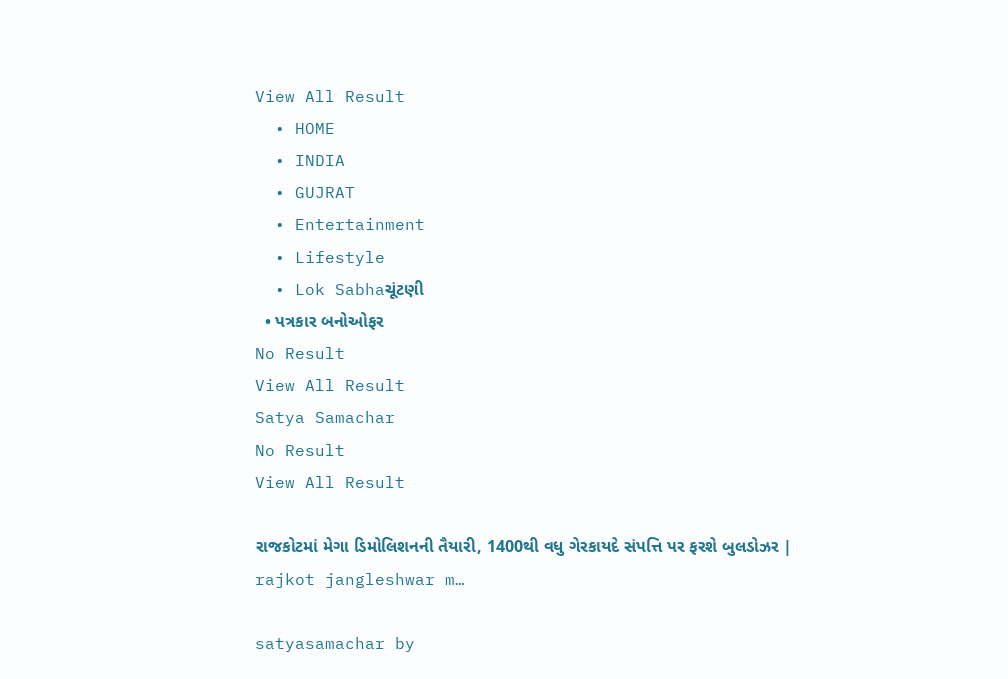View All Result
  • HOME
  • INDIA
  • GUJRAT
  • Entertainment
  • Lifestyle
  • Lok Sabhaચૂંટણી
  • પત્રકાર બનોઓફર
No Result
View All Result
Satya Samachar
No Result
View All Result

રાજકોટમાં મેગા ડિમોલિશનની તૈયારી, 1400થી વધુ ગેરકાયદે સંપત્તિ પર ફરશે બુલડોઝર | rajkot jangleshwar m…

satyasamachar by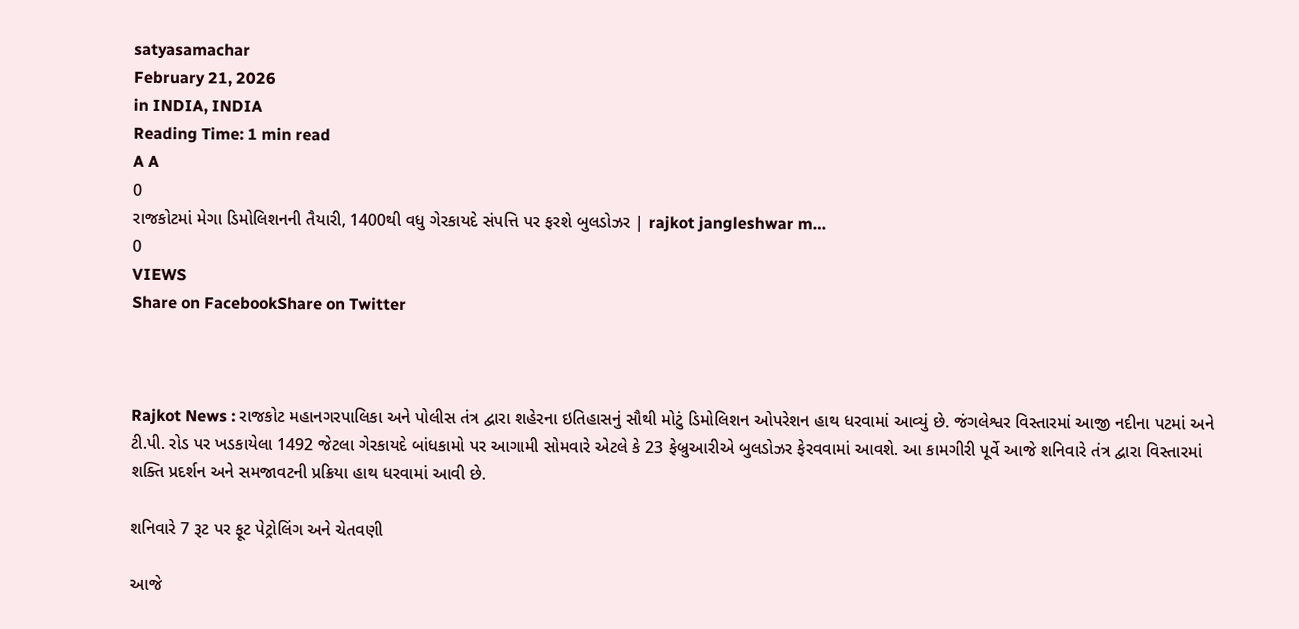satyasamachar
February 21, 2026
in INDIA, INDIA
Reading Time: 1 min read
A A
0
રાજકોટમાં મેગા ડિમોલિશનની તૈયારી, 1400થી વધુ ગેરકાયદે સંપત્તિ પર ફરશે બુલડોઝર | rajkot jangleshwar m…
0
VIEWS
Share on FacebookShare on Twitter



Rajkot News : રાજકોટ મહાનગરપાલિકા અને પોલીસ તંત્ર દ્વારા શહેરના ઇતિહાસનું સૌથી મોટું ડિમોલિશન ઓપરેશન હાથ ધરવામાં આવ્યું છે. જંગલેશ્વર વિસ્તારમાં આજી નદીના પટમાં અને ટી.પી. રોડ પર ખડકાયેલા 1492 જેટલા ગેરકાયદે બાંધકામો પર આગામી સોમવારે એટલે કે 23 ફેબ્રુઆરીએ બુલડોઝર ફેરવવામાં આવશે. આ કામગીરી પૂર્વે આજે શનિવારે તંત્ર દ્વારા વિસ્તારમાં શક્તિ પ્રદર્શન અને સમજાવટની પ્રક્રિયા હાથ ધરવામાં આવી છે.

શનિવારે 7 રૂટ પર ફૂટ પેટ્રોલિંગ અને ચેતવણી

આજે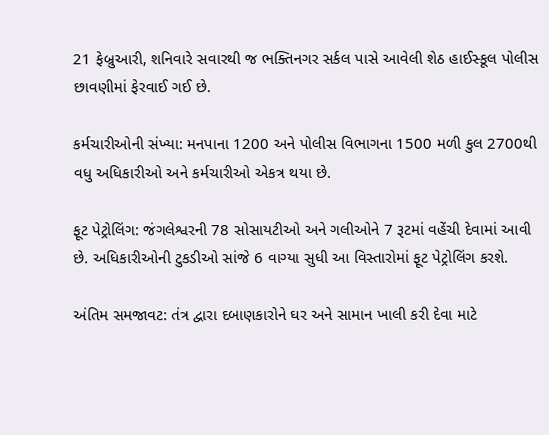21 ફેબ્રુઆરી, શનિવારે સવારથી જ ભક્તિનગર સર્કલ પાસે આવેલી શેઠ હાઈસ્કૂલ પોલીસ છાવણીમાં ફેરવાઈ ગઈ છે.

કર્મચારીઓની સંખ્યા: મનપાના 1200 અને પોલીસ વિભાગના 1500 મળી કુલ 2700થી વધુ અધિકારીઓ અને કર્મચારીઓ એકત્ર થયા છે.

ફૂટ પેટ્રોલિંગ: જંગલેશ્વરની 78 સોસાયટીઓ અને ગલીઓને 7 રૂટમાં વહેંચી દેવામાં આવી છે. અધિકારીઓની ટુકડીઓ સાંજે 6 વાગ્યા સુધી આ વિસ્તારોમાં ફૂટ પેટ્રોલિંગ કરશે.

અંતિમ સમજાવટ: તંત્ર દ્વારા દબાણકારોને ઘર અને સામાન ખાલી કરી દેવા માટે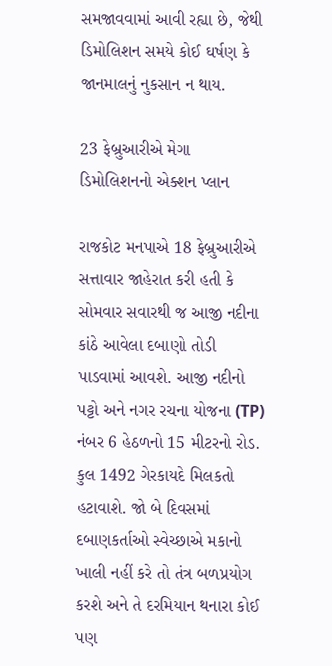સમજાવવામાં આવી રહ્યા છે, જેથી ડિમોલિશન સમયે કોઈ ઘર્ષણ કે જાનમાલનું નુકસાન ન થાય.

23 ફેબ્રુઆરીએ મેગા ડિમોલિશનનો એક્શન પ્લાન

રાજકોટ મનપાએ 18 ફેબ્રુઆરીએ સત્તાવાર જાહેરાત કરી હતી કે સોમવાર સવારથી જ આજી નદીના કાંઠે આવેલા દબાણો તોડી પાડવામાં આવશે. આજી નદીનો પટ્ટો અને નગર રચના યોજના (TP) નંબર 6 હેઠળનો 15 મીટરનો રોડ. કુલ 1492 ગેરકાયદે મિલકતો હટાવાશે. જો બે દિવસમાં દબાણકર્તાઓ સ્વેચ્છાએ મકાનો ખાલી નહીં કરે તો તંત્ર બળપ્રયોગ કરશે અને તે દરમિયાન થનારા કોઈ પણ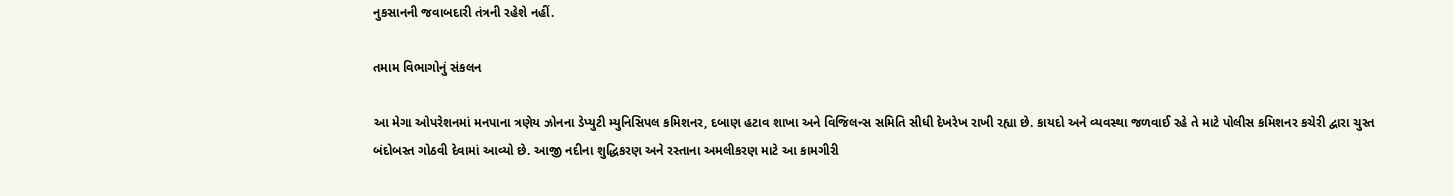નુકસાનની જવાબદારી તંત્રની રહેશે નહીં.

તમામ વિભાગોનું સંકલન

આ મેગા ઓપરેશનમાં મનપાના ત્રણેય ઝોનના ડેપ્યુટી મ્યુનિસિપલ કમિશનર, દબાણ હટાવ શાખા અને વિજિલન્સ સમિતિ સીધી દેખરેખ રાખી રહ્યા છે. કાયદો અને વ્યવસ્થા જળવાઈ રહે તે માટે પોલીસ કમિશનર કચેરી દ્વારા ચુસ્ત બંદોબસ્ત ગોઠવી દેવામાં આવ્યો છે. આજી નદીના શુદ્ધિકરણ અને રસ્તાના અમલીકરણ માટે આ કામગીરી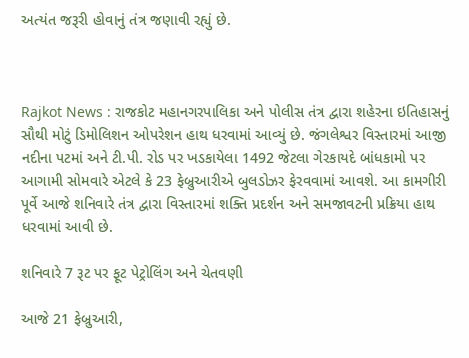અત્યંત જરૂરી હોવાનું તંત્ર જણાવી રહ્યું છે.



Rajkot News : રાજકોટ મહાનગરપાલિકા અને પોલીસ તંત્ર દ્વારા શહેરના ઇતિહાસનું સૌથી મોટું ડિમોલિશન ઓપરેશન હાથ ધરવામાં આવ્યું છે. જંગલેશ્વર વિસ્તારમાં આજી નદીના પટમાં અને ટી.પી. રોડ પર ખડકાયેલા 1492 જેટલા ગેરકાયદે બાંધકામો પર આગામી સોમવારે એટલે કે 23 ફેબ્રુઆરીએ બુલડોઝર ફેરવવામાં આવશે. આ કામગીરી પૂર્વે આજે શનિવારે તંત્ર દ્વારા વિસ્તારમાં શક્તિ પ્રદર્શન અને સમજાવટની પ્રક્રિયા હાથ ધરવામાં આવી છે.

શનિવારે 7 રૂટ પર ફૂટ પેટ્રોલિંગ અને ચેતવણી

આજે 21 ફેબ્રુઆરી,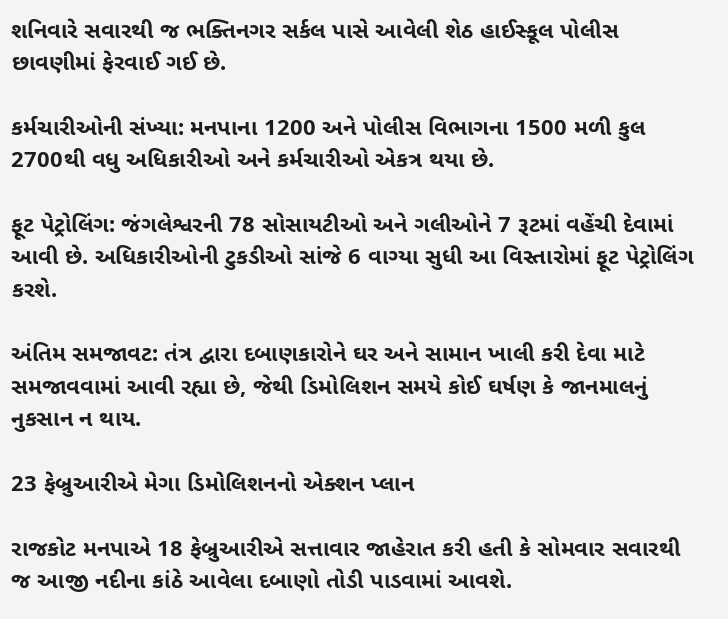શનિવારે સવારથી જ ભક્તિનગર સર્કલ પાસે આવેલી શેઠ હાઈસ્કૂલ પોલીસ છાવણીમાં ફેરવાઈ ગઈ છે.

કર્મચારીઓની સંખ્યા: મનપાના 1200 અને પોલીસ વિભાગના 1500 મળી કુલ 2700થી વધુ અધિકારીઓ અને કર્મચારીઓ એકત્ર થયા છે.

ફૂટ પેટ્રોલિંગ: જંગલેશ્વરની 78 સોસાયટીઓ અને ગલીઓને 7 રૂટમાં વહેંચી દેવામાં આવી છે. અધિકારીઓની ટુકડીઓ સાંજે 6 વાગ્યા સુધી આ વિસ્તારોમાં ફૂટ પેટ્રોલિંગ કરશે.

અંતિમ સમજાવટ: તંત્ર દ્વારા દબાણકારોને ઘર અને સામાન ખાલી કરી દેવા માટે સમજાવવામાં આવી રહ્યા છે, જેથી ડિમોલિશન સમયે કોઈ ઘર્ષણ કે જાનમાલનું નુકસાન ન થાય.

23 ફેબ્રુઆરીએ મેગા ડિમોલિશનનો એક્શન પ્લાન

રાજકોટ મનપાએ 18 ફેબ્રુઆરીએ સત્તાવાર જાહેરાત કરી હતી કે સોમવાર સવારથી જ આજી નદીના કાંઠે આવેલા દબાણો તોડી પાડવામાં આવશે.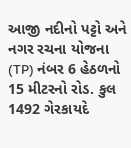આજી નદીનો પટ્ટો અને નગર રચના યોજના (TP) નંબર 6 હેઠળનો 15 મીટરનો રોડ. કુલ 1492 ગેરકાયદે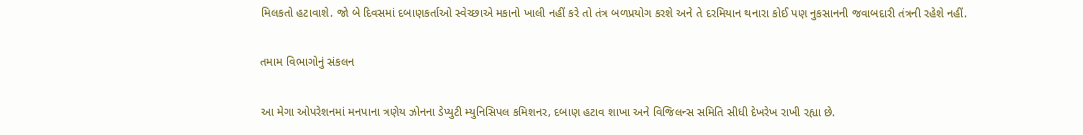મિલકતો હટાવાશે. જો બે દિવસમાં દબાણકર્તાઓ સ્વેચ્છાએ મકાનો ખાલી નહીં કરે તો તંત્ર બળપ્રયોગ કરશે અને તે દરમિયાન થનારા કોઈ પણ નુકસાનની જવાબદારી તંત્રની રહેશે નહીં.

તમામ વિભાગોનું સંકલન

આ મેગા ઓપરેશનમાં મનપાના ત્રણેય ઝોનના ડેપ્યુટી મ્યુનિસિપલ કમિશનર, દબાણ હટાવ શાખા અને વિજિલન્સ સમિતિ સીધી દેખરેખ રાખી રહ્યા છે.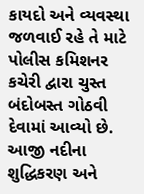કાયદો અને વ્યવસ્થા જળવાઈ રહે તે માટે પોલીસ કમિશનર કચેરી દ્વારા ચુસ્ત બંદોબસ્ત ગોઠવી દેવામાં આવ્યો છે. આજી નદીના શુદ્ધિકરણ અને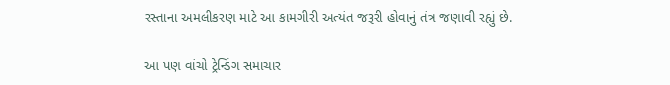રસ્તાના અમલીકરણ માટે આ કામગીરી અત્યંત જરૂરી હોવાનું તંત્ર જણાવી રહ્યું છે.

આ પણ વાંચો ટ્રેન્ડિંગ સમાચાર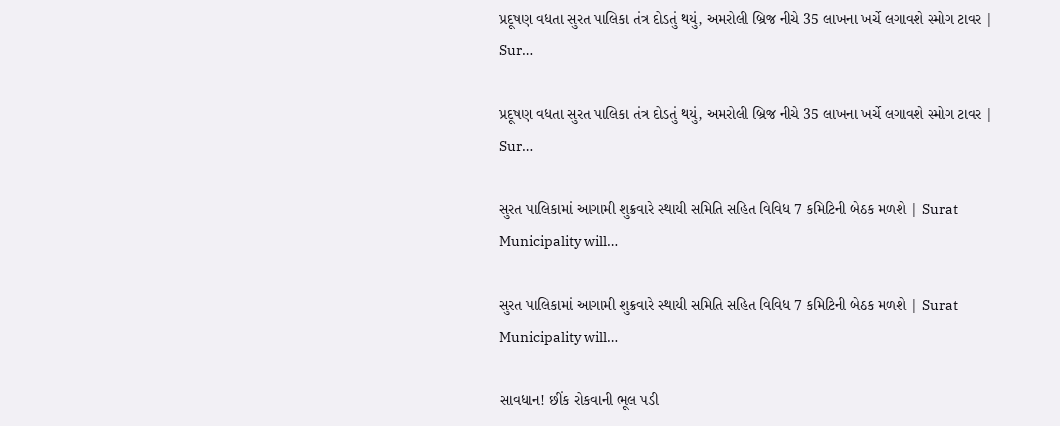પ્રદૂષણ વધતા સુરત પાલિકા તંત્ર દોડતું થયું, અમરોલી બ્રિજ નીચે 35 લાખના ખર્ચે લગાવશે સ્મોગ ટાવર | Sur…

પ્રદૂષણ વધતા સુરત પાલિકા તંત્ર દોડતું થયું, અમરોલી બ્રિજ નીચે 35 લાખના ખર્ચે લગાવશે સ્મોગ ટાવર | Sur…

સુરત પાલિકામાં આગામી શુક્રવારે સ્થાયી સમિતિ સહિત વિવિધ 7 કમિટિની બેઠક મળશે | Surat Municipality will…

સુરત પાલિકામાં આગામી શુક્રવારે સ્થાયી સમિતિ સહિત વિવિધ 7 કમિટિની બેઠક મળશે | Surat Municipality will…

સાવધાન! છીંક રોકવાની ભૂલ પડી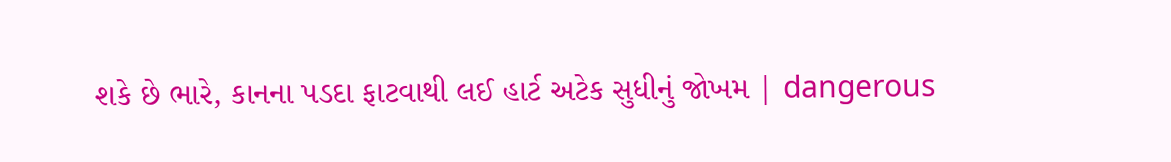શકે છે ભારે, કાનના પડદા ફાટવાથી લઈ હાર્ટ અટેક સુધીનું જોખમ | dangerous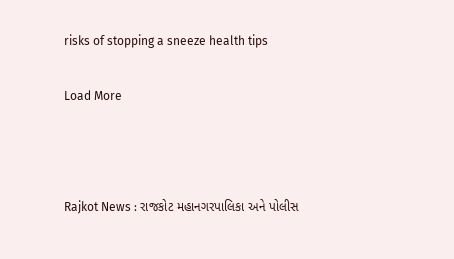risks of stopping a sneeze health tips

Load More



Rajkot News : રાજકોટ મહાનગરપાલિકા અને પોલીસ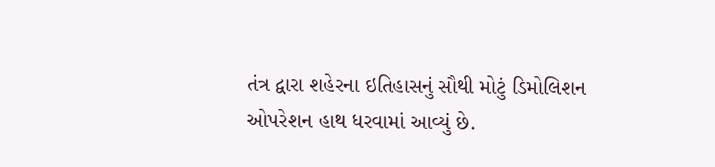તંત્ર દ્વારા શહેરના ઇતિહાસનું સૌથી મોટું ડિમોલિશન ઓપરેશન હાથ ધરવામાં આવ્યું છે.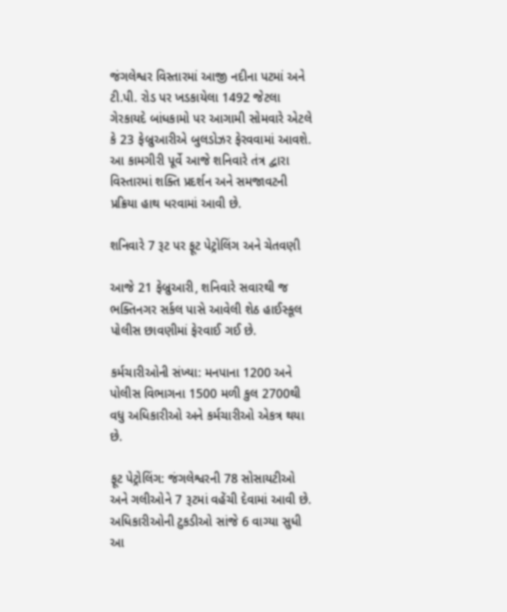જંગલેશ્વર વિસ્તારમાં આજી નદીના પટમાં અને ટી.પી. રોડ પર ખડકાયેલા 1492 જેટલા ગેરકાયદે બાંધકામો પર આગામી સોમવારે એટલે કે 23 ફેબ્રુઆરીએ બુલડોઝર ફેરવવામાં આવશે. આ કામગીરી પૂર્વે આજે શનિવારે તંત્ર દ્વારા વિસ્તારમાં શક્તિ પ્રદર્શન અને સમજાવટની પ્રક્રિયા હાથ ધરવામાં આવી છે.

શનિવારે 7 રૂટ પર ફૂટ પેટ્રોલિંગ અને ચેતવણી

આજે 21 ફેબ્રુઆરી, શનિવારે સવારથી જ ભક્તિનગર સર્કલ પાસે આવેલી શેઠ હાઈસ્કૂલ પોલીસ છાવણીમાં ફેરવાઈ ગઈ છે.

કર્મચારીઓની સંખ્યા: મનપાના 1200 અને પોલીસ વિભાગના 1500 મળી કુલ 2700થી વધુ અધિકારીઓ અને કર્મચારીઓ એકત્ર થયા છે.

ફૂટ પેટ્રોલિંગ: જંગલેશ્વરની 78 સોસાયટીઓ અને ગલીઓને 7 રૂટમાં વહેંચી દેવામાં આવી છે. અધિકારીઓની ટુકડીઓ સાંજે 6 વાગ્યા સુધી આ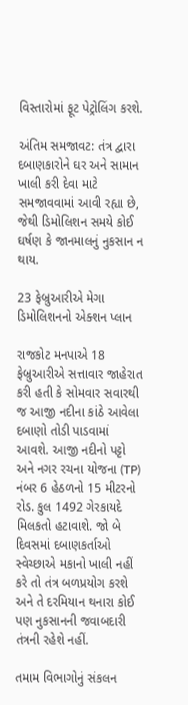વિસ્તારોમાં ફૂટ પેટ્રોલિંગ કરશે.

અંતિમ સમજાવટ: તંત્ર દ્વારા દબાણકારોને ઘર અને સામાન ખાલી કરી દેવા માટે સમજાવવામાં આવી રહ્યા છે, જેથી ડિમોલિશન સમયે કોઈ ઘર્ષણ કે જાનમાલનું નુકસાન ન થાય.

23 ફેબ્રુઆરીએ મેગા ડિમોલિશનનો એક્શન પ્લાન

રાજકોટ મનપાએ 18 ફેબ્રુઆરીએ સત્તાવાર જાહેરાત કરી હતી કે સોમવાર સવારથી જ આજી નદીના કાંઠે આવેલા દબાણો તોડી પાડવામાં આવશે. આજી નદીનો પટ્ટો અને નગર રચના યોજના (TP) નંબર 6 હેઠળનો 15 મીટરનો રોડ. કુલ 1492 ગેરકાયદે મિલકતો હટાવાશે. જો બે દિવસમાં દબાણકર્તાઓ સ્વેચ્છાએ મકાનો ખાલી નહીં કરે તો તંત્ર બળપ્રયોગ કરશે અને તે દરમિયાન થનારા કોઈ પણ નુકસાનની જવાબદારી તંત્રની રહેશે નહીં.

તમામ વિભાગોનું સંકલન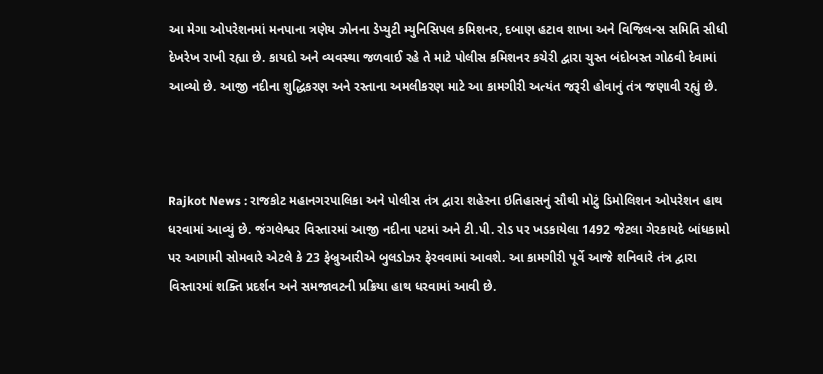આ મેગા ઓપરેશનમાં મનપાના ત્રણેય ઝોનના ડેપ્યુટી મ્યુનિસિપલ કમિશનર, દબાણ હટાવ શાખા અને વિજિલન્સ સમિતિ સીધી દેખરેખ રાખી રહ્યા છે. કાયદો અને વ્યવસ્થા જળવાઈ રહે તે માટે પોલીસ કમિશનર કચેરી દ્વારા ચુસ્ત બંદોબસ્ત ગોઠવી દેવામાં આવ્યો છે. આજી નદીના શુદ્ધિકરણ અને રસ્તાના અમલીકરણ માટે આ કામગીરી અત્યંત જરૂરી હોવાનું તંત્ર જણાવી રહ્યું છે.



Rajkot News : રાજકોટ મહાનગરપાલિકા અને પોલીસ તંત્ર દ્વારા શહેરના ઇતિહાસનું સૌથી મોટું ડિમોલિશન ઓપરેશન હાથ ધરવામાં આવ્યું છે. જંગલેશ્વર વિસ્તારમાં આજી નદીના પટમાં અને ટી.પી. રોડ પર ખડકાયેલા 1492 જેટલા ગેરકાયદે બાંધકામો પર આગામી સોમવારે એટલે કે 23 ફેબ્રુઆરીએ બુલડોઝર ફેરવવામાં આવશે. આ કામગીરી પૂર્વે આજે શનિવારે તંત્ર દ્વારા વિસ્તારમાં શક્તિ પ્રદર્શન અને સમજાવટની પ્રક્રિયા હાથ ધરવામાં આવી છે.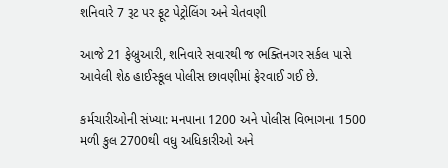શનિવારે 7 રૂટ પર ફૂટ પેટ્રોલિંગ અને ચેતવણી

આજે 21 ફેબ્રુઆરી, શનિવારે સવારથી જ ભક્તિનગર સર્કલ પાસે આવેલી શેઠ હાઈસ્કૂલ પોલીસ છાવણીમાં ફેરવાઈ ગઈ છે.

કર્મચારીઓની સંખ્યા: મનપાના 1200 અને પોલીસ વિભાગના 1500 મળી કુલ 2700થી વધુ અધિકારીઓ અને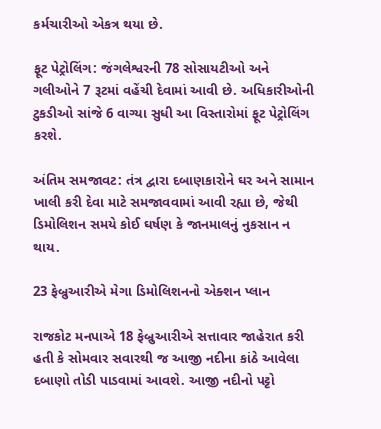કર્મચારીઓ એકત્ર થયા છે.

ફૂટ પેટ્રોલિંગ: જંગલેશ્વરની 78 સોસાયટીઓ અને ગલીઓને 7 રૂટમાં વહેંચી દેવામાં આવી છે. અધિકારીઓની ટુકડીઓ સાંજે 6 વાગ્યા સુધી આ વિસ્તારોમાં ફૂટ પેટ્રોલિંગ કરશે.

અંતિમ સમજાવટ: તંત્ર દ્વારા દબાણકારોને ઘર અને સામાન ખાલી કરી દેવા માટે સમજાવવામાં આવી રહ્યા છે, જેથી ડિમોલિશન સમયે કોઈ ઘર્ષણ કે જાનમાલનું નુકસાન ન થાય.

23 ફેબ્રુઆરીએ મેગા ડિમોલિશનનો એક્શન પ્લાન

રાજકોટ મનપાએ 18 ફેબ્રુઆરીએ સત્તાવાર જાહેરાત કરી હતી કે સોમવાર સવારથી જ આજી નદીના કાંઠે આવેલા દબાણો તોડી પાડવામાં આવશે. આજી નદીનો પટ્ટો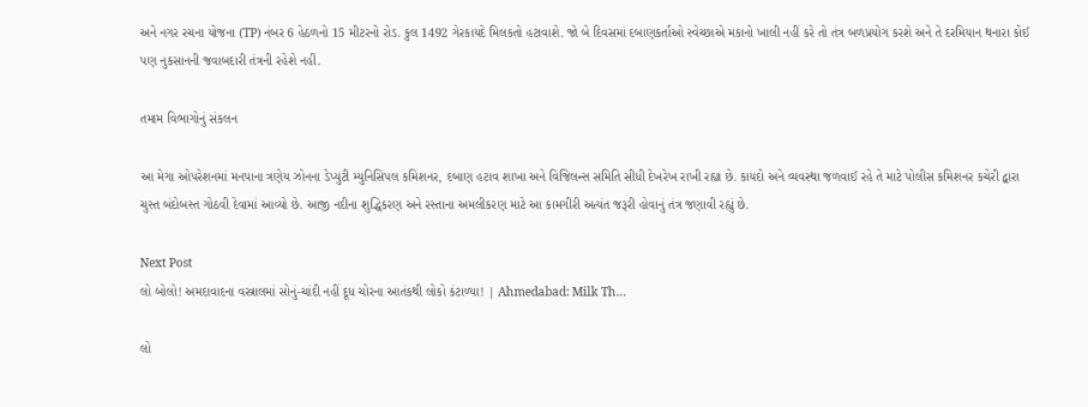અને નગર રચના યોજના (TP) નંબર 6 હેઠળનો 15 મીટરનો રોડ. કુલ 1492 ગેરકાયદે મિલકતો હટાવાશે. જો બે દિવસમાં દબાણકર્તાઓ સ્વેચ્છાએ મકાનો ખાલી નહીં કરે તો તંત્ર બળપ્રયોગ કરશે અને તે દરમિયાન થનારા કોઈ પણ નુકસાનની જવાબદારી તંત્રની રહેશે નહીં.

તમામ વિભાગોનું સંકલન

આ મેગા ઓપરેશનમાં મનપાના ત્રણેય ઝોનના ડેપ્યુટી મ્યુનિસિપલ કમિશનર, દબાણ હટાવ શાખા અને વિજિલન્સ સમિતિ સીધી દેખરેખ રાખી રહ્યા છે. કાયદો અને વ્યવસ્થા જળવાઈ રહે તે માટે પોલીસ કમિશનર કચેરી દ્વારા ચુસ્ત બંદોબસ્ત ગોઠવી દેવામાં આવ્યો છે. આજી નદીના શુદ્ધિકરણ અને રસ્તાના અમલીકરણ માટે આ કામગીરી અત્યંત જરૂરી હોવાનું તંત્ર જણાવી રહ્યું છે.

Next Post
લો બોલો! અમદાવાદના વસ્ત્રાલમાં સોનું-ચાંદી નહીં દૂધ ચોરના આતંકથી લોકો કંટાળ્યા! | Ahmedabad: Milk Th…

લો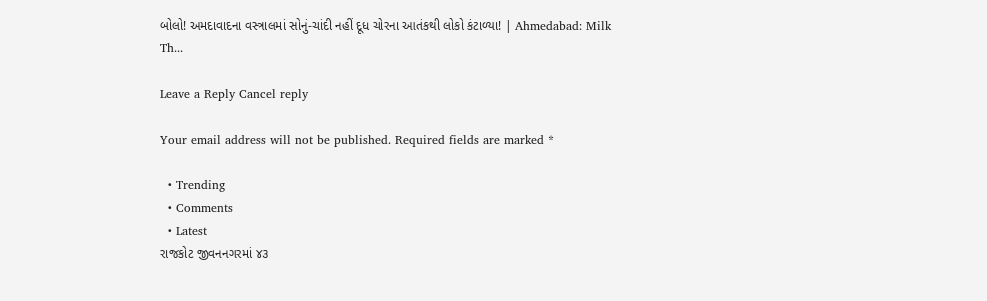બોલો! અમદાવાદના વસ્ત્રાલમાં સોનું-ચાંદી નહીં દૂધ ચોરના આતંકથી લોકો કંટાળ્યા! | Ahmedabad: Milk Th...

Leave a Reply Cancel reply

Your email address will not be published. Required fields are marked *

  • Trending
  • Comments
  • Latest
રાજકોટ જીવનનગરમાં ૪૩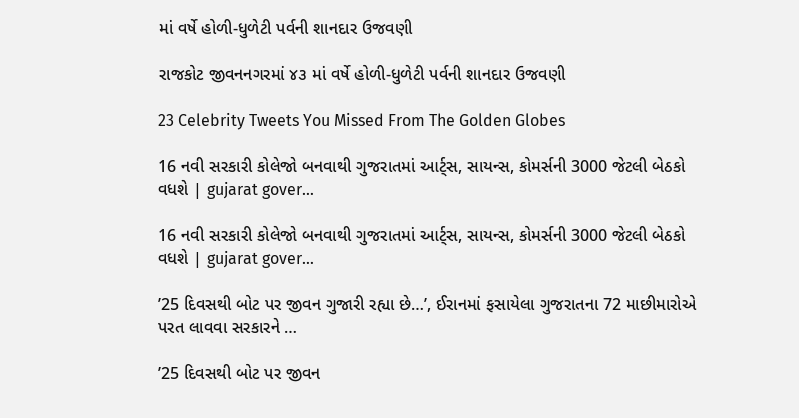માં વર્ષે હોળી-ધુળેટી પર્વની શાનદાર ઉજવણી

રાજકોટ જીવનનગરમાં ૪૩ માં વર્ષે હોળી-ધુળેટી પર્વની શાનદાર ઉજવણી

23 Celebrity Tweets You Missed From The Golden Globes

16 નવી સરકારી કોલેજો બનવાથી ગુજરાતમાં આર્ટ્સ, સાયન્સ, કોમર્સની 3000 જેટલી બેઠકો વધશે | gujarat gover…

16 નવી સરકારી કોલેજો બનવાથી ગુજરાતમાં આર્ટ્સ, સાયન્સ, કોમર્સની 3000 જેટલી બેઠકો વધશે | gujarat gover…

’25 દિવસથી બોટ પર જીવન ગુજારી રહ્યા છે…’, ઈરાનમાં ફસાયેલા ગુજરાતના 72 માછીમારોએ પરત લાવવા સરકારને …

’25 દિવસથી બોટ પર જીવન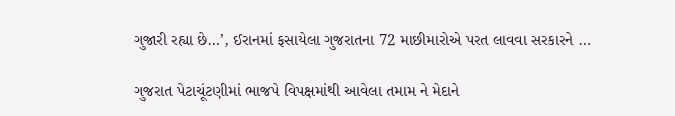ગુજારી રહ્યા છે…’, ઈરાનમાં ફસાયેલા ગુજરાતના 72 માછીમારોએ પરત લાવવા સરકારને …

ગુજરાત પેટાચૂંટણીમાં ભાજપે વિપક્ષમાંથી આવેલા તમામ ને મેદાને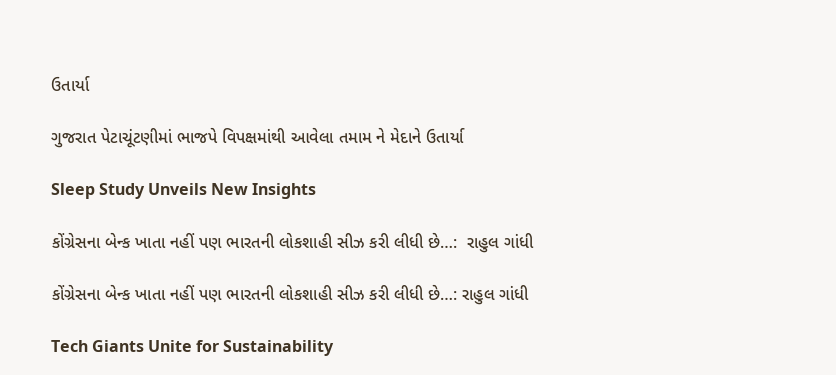ઉતાર્યા

ગુજરાત પેટાચૂંટણીમાં ભાજપે વિપક્ષમાંથી આવેલા તમામ ને મેદાને ઉતાર્યા

Sleep Study Unveils New Insights

કોંગ્રેસના બેન્ક ખાતા નહીં પણ ભારતની લોકશાહી સીઝ કરી લીધી છે…:  રાહુલ ગાંધી

કોંગ્રેસના બેન્ક ખાતા નહીં પણ ભારતની લોકશાહી સીઝ કરી લીધી છે…: રાહુલ ગાંધી

Tech Giants Unite for Sustainability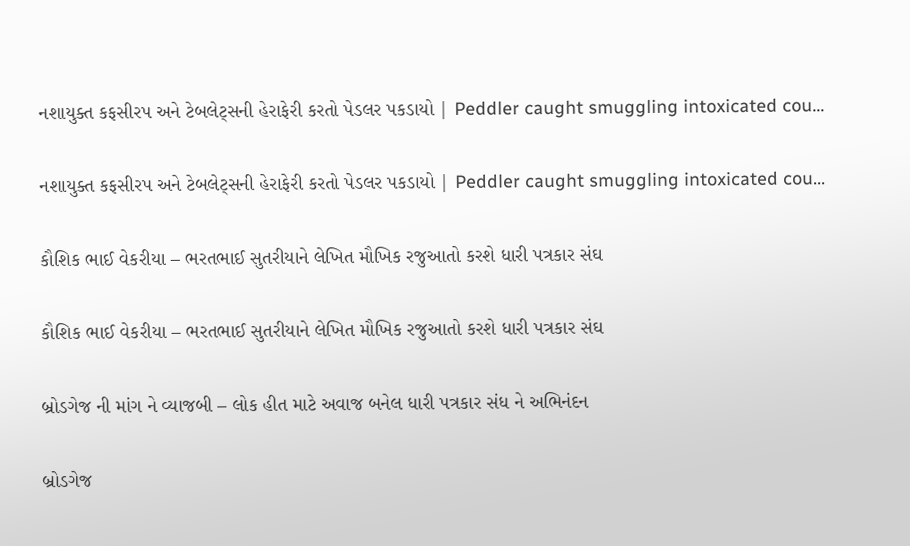નશાયુક્ત કફસીરપ અને ટેબલેટ્સની હેરાફેરી કરતો પેડલર પકડાયો | Peddler caught smuggling intoxicated cou…

નશાયુક્ત કફસીરપ અને ટેબલેટ્સની હેરાફેરી કરતો પેડલર પકડાયો | Peddler caught smuggling intoxicated cou…

કૌશિક ભાઈ વેકરીયા – ભરતભાઈ સુતરીયાને લેખિત મૌખિક રજુઆતો કરશે ધારી પત્રકાર સંઘ

કૌશિક ભાઈ વેકરીયા – ભરતભાઈ સુતરીયાને લેખિત મૌખિક રજુઆતો કરશે ધારી પત્રકાર સંઘ

બ્રોડગેજ ની માંગ ને વ્યાજબી – લોક હીત માટે અવાજ બનેલ ધારી પત્રકાર સંધ ને અભિનંદન

બ્રોડગેજ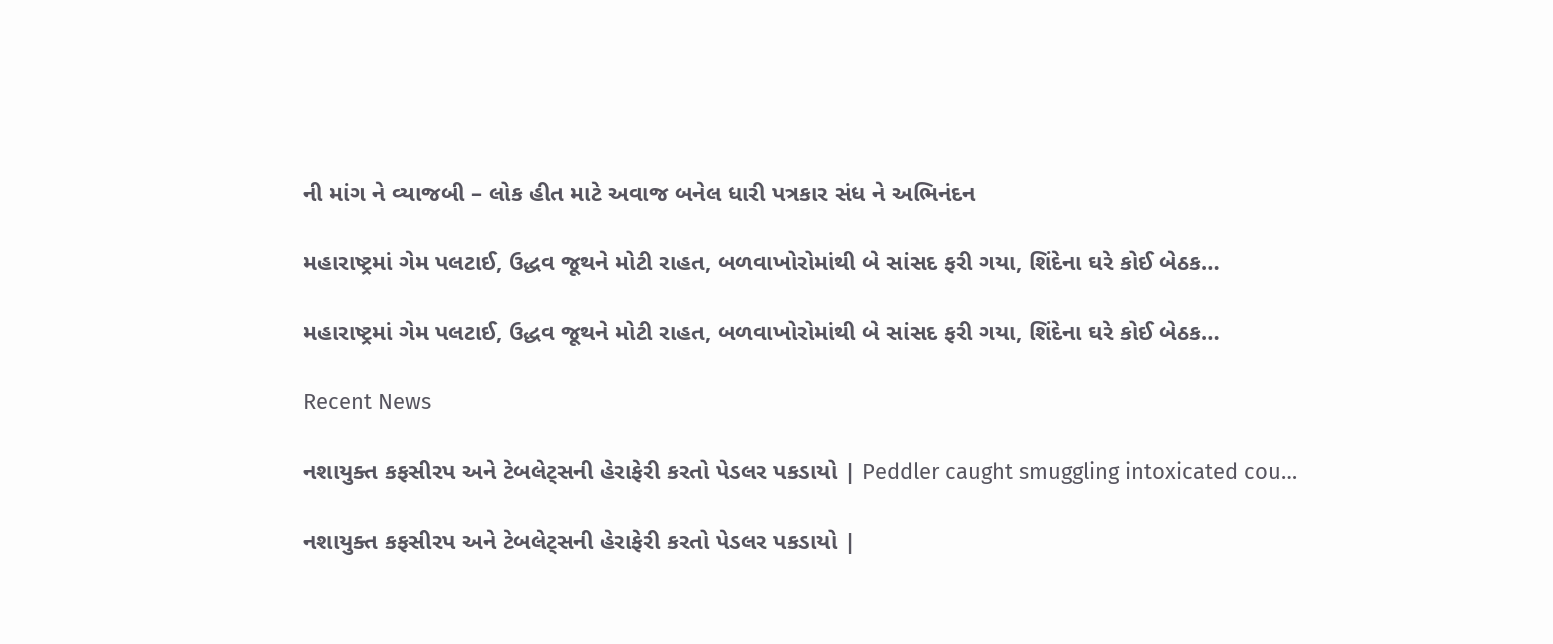ની માંગ ને વ્યાજબી – લોક હીત માટે અવાજ બનેલ ધારી પત્રકાર સંધ ને અભિનંદન

મહારાષ્ટ્રમાં ગેમ પલટાઈ, ઉદ્ધવ જૂથને મોટી રાહત, બળવાખોરોમાંથી બે સાંસદ ફરી ગયા, શિંદેના ઘરે કોઈ બેઠક…

મહારાષ્ટ્રમાં ગેમ પલટાઈ, ઉદ્ધવ જૂથને મોટી રાહત, બળવાખોરોમાંથી બે સાંસદ ફરી ગયા, શિંદેના ઘરે કોઈ બેઠક…

Recent News

નશાયુક્ત કફસીરપ અને ટેબલેટ્સની હેરાફેરી કરતો પેડલર પકડાયો | Peddler caught smuggling intoxicated cou…

નશાયુક્ત કફસીરપ અને ટેબલેટ્સની હેરાફેરી કરતો પેડલર પકડાયો |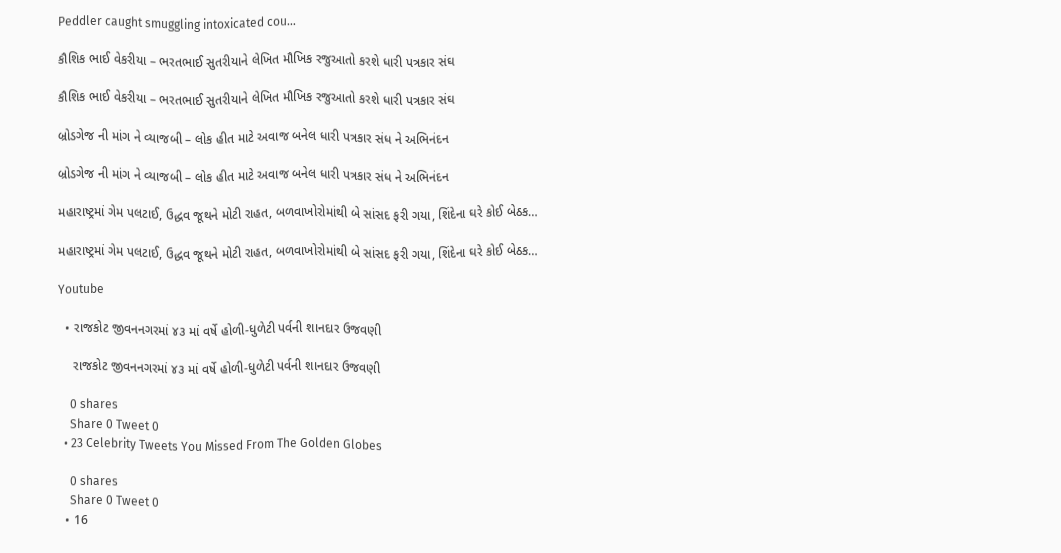Peddler caught smuggling intoxicated cou…

કૌશિક ભાઈ વેકરીયા – ભરતભાઈ સુતરીયાને લેખિત મૌખિક રજુઆતો કરશે ધારી પત્રકાર સંઘ

કૌશિક ભાઈ વેકરીયા – ભરતભાઈ સુતરીયાને લેખિત મૌખિક રજુઆતો કરશે ધારી પત્રકાર સંઘ

બ્રોડગેજ ની માંગ ને વ્યાજબી – લોક હીત માટે અવાજ બનેલ ધારી પત્રકાર સંધ ને અભિનંદન

બ્રોડગેજ ની માંગ ને વ્યાજબી – લોક હીત માટે અવાજ બનેલ ધારી પત્રકાર સંધ ને અભિનંદન

મહારાષ્ટ્રમાં ગેમ પલટાઈ, ઉદ્ધવ જૂથને મોટી રાહત, બળવાખોરોમાંથી બે સાંસદ ફરી ગયા, શિંદેના ઘરે કોઈ બેઠક…

મહારાષ્ટ્રમાં ગેમ પલટાઈ, ઉદ્ધવ જૂથને મોટી રાહત, બળવાખોરોમાંથી બે સાંસદ ફરી ગયા, શિંદેના ઘરે કોઈ બેઠક…

Youtube

  • રાજકોટ જીવનનગરમાં ૪૩ માં વર્ષે હોળી-ધુળેટી પર્વની શાનદાર ઉજવણી

    રાજકોટ જીવનનગરમાં ૪૩ માં વર્ષે હોળી-ધુળેટી પર્વની શાનદાર ઉજવણી

    0 shares
    Share 0 Tweet 0
  • 23 Celebrity Tweets You Missed From The Golden Globes

    0 shares
    Share 0 Tweet 0
  • 16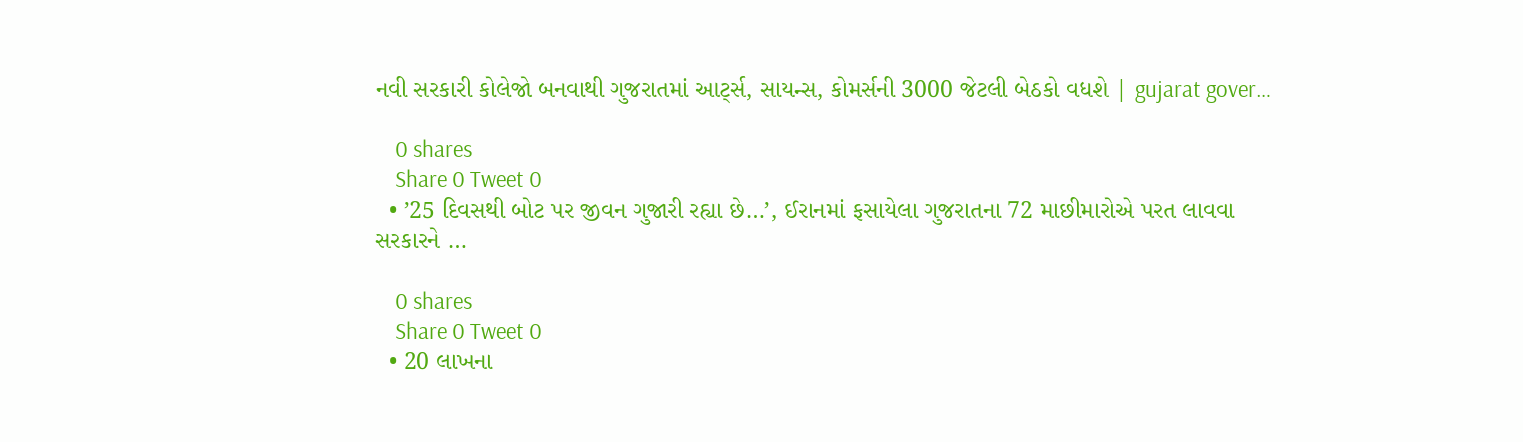નવી સરકારી કોલેજો બનવાથી ગુજરાતમાં આર્ટ્સ, સાયન્સ, કોમર્સની 3000 જેટલી બેઠકો વધશે | gujarat gover…

    0 shares
    Share 0 Tweet 0
  • ’25 દિવસથી બોટ પર જીવન ગુજારી રહ્યા છે…’, ઈરાનમાં ફસાયેલા ગુજરાતના 72 માછીમારોએ પરત લાવવા સરકારને …

    0 shares
    Share 0 Tweet 0
  • 20 લાખના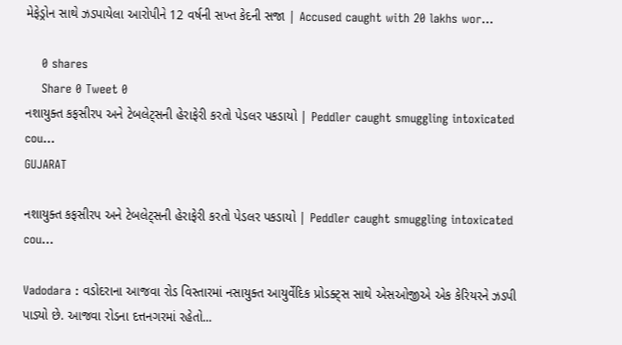મેફેડ્રોન સાથે ઝડપાયેલા આરોપીને 12 વર્ષની સખ્ત કેદની સજા | Accused caught with 20 lakhs wor…

    0 shares
    Share 0 Tweet 0
નશાયુક્ત કફસીરપ અને ટેબલેટ્સની હેરાફેરી કરતો પેડલર પકડાયો | Peddler caught smuggling intoxicated cou…
GUJARAT

નશાયુક્ત કફસીરપ અને ટેબલેટ્સની હેરાફેરી કરતો પેડલર પકડાયો | Peddler caught smuggling intoxicated cou…

Vadodara : વડોદરાના આજવા રોડ વિસ્તારમાં નસાયુક્ત આયુર્વેદિક પ્રોડક્ટ્સ સાથે એસઓજીએ એક કેરિયરને ઝડપી પાડ્યો છે. આજવા રોડના દત્તનગરમાં રહેતો...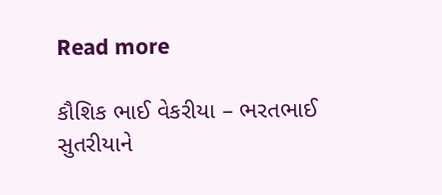Read more

કૌશિક ભાઈ વેકરીયા – ભરતભાઈ સુતરીયાને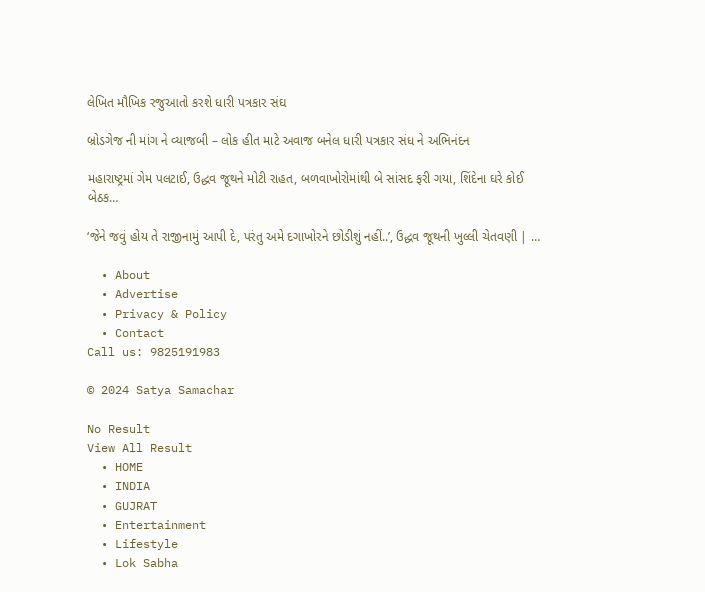લેખિત મૌખિક રજુઆતો કરશે ધારી પત્રકાર સંઘ

બ્રોડગેજ ની માંગ ને વ્યાજબી – લોક હીત માટે અવાજ બનેલ ધારી પત્રકાર સંધ ને અભિનંદન

મહારાષ્ટ્રમાં ગેમ પલટાઈ, ઉદ્ધવ જૂથને મોટી રાહત, બળવાખોરોમાંથી બે સાંસદ ફરી ગયા, શિંદેના ઘરે કોઈ બેઠક…

‘જેને જવું હોય તે રાજીનામું આપી દે, પરંતુ અમે દગાખોરને છોડીશું નહીં..’, ઉદ્ધવ જૂથની ખુલ્લી ચેતવણી | …

  • About
  • Advertise
  • Privacy & Policy
  • Contact
Call us: 9825191983

© 2024 Satya Samachar

No Result
View All Result
  • HOME
  • INDIA
  • GUJRAT
  • Entertainment
  • Lifestyle
  • Lok Sabha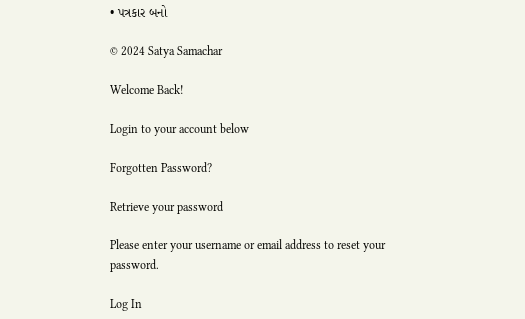• પત્રકાર બનો

© 2024 Satya Samachar

Welcome Back!

Login to your account below

Forgotten Password?

Retrieve your password

Please enter your username or email address to reset your password.

Log In